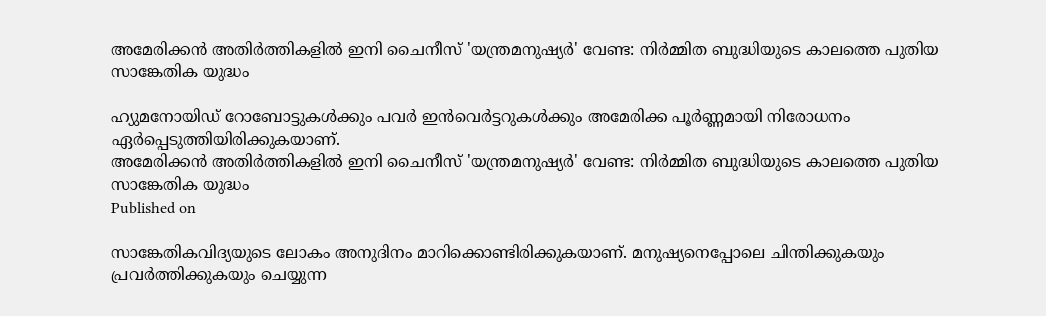അമേരിക്കൻ അതിർത്തികളിൽ ഇനി ചൈനീസ് 'യന്ത്രമനുഷ്യർ' വേണ്ട: നിർമ്മിത ബുദ്ധിയുടെ കാലത്തെ പുതിയ സാങ്കേതിക യുദ്ധം

ഹ്യുമനോയിഡ് റോബോട്ടുകൾക്കും പവർ ഇൻവെർട്ടറുകൾക്കും അമേരിക്ക പൂർണ്ണമായി നിരോധനം ഏർപ്പെടുത്തിയിരിക്കുകയാണ്.
അമേരിക്കൻ അതിർത്തികളിൽ ഇനി ചൈനീസ് 'യന്ത്രമനുഷ്യർ' വേണ്ട: നിർമ്മിത ബുദ്ധിയുടെ കാലത്തെ പുതിയ സാങ്കേതിക യുദ്ധം
Published on

സാങ്കേതികവിദ്യയുടെ ലോകം അനുദിനം മാറിക്കൊണ്ടിരിക്കുകയാണ്. മനുഷ്യനെപ്പോലെ ചിന്തിക്കുകയും പ്രവർത്തിക്കുകയും ചെയ്യുന്ന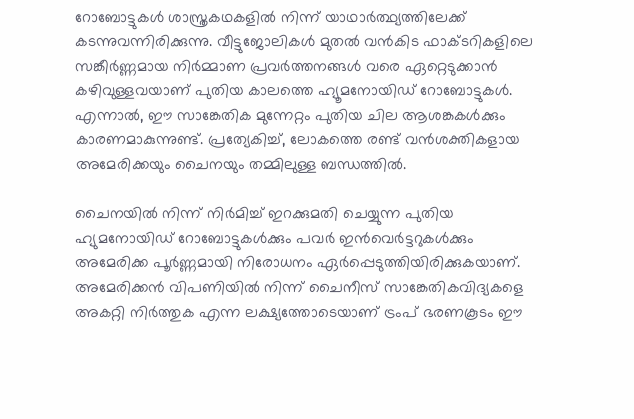റോബോട്ടുകൾ ശാസ്ത്രകഥകളിൽ നിന്ന് യാഥാർത്ഥ്യത്തിലേക്ക് കടന്നുവന്നിരിക്കുന്നു. വീട്ടുജോലികൾ മുതൽ വൻകിട ഫാക്ടറികളിലെ സങ്കീർണ്ണമായ നിർമ്മാണ പ്രവർത്തനങ്ങൾ വരെ ഏറ്റെടുക്കാൻ കഴിവുള്ളവയാണ് പുതിയ കാലത്തെ ഹ്യൂമനോയിഡ് റോബോട്ടുകൾ. എന്നാൽ, ഈ സാങ്കേതിക മുന്നേറ്റം പുതിയ ചില ആശങ്കകൾക്കും കാരണമാകുന്നുണ്ട്. പ്രത്യേകിച്ച്, ലോകത്തെ രണ്ട് വൻശക്തികളായ അമേരിക്കയും ചൈനയും തമ്മിലുള്ള ബന്ധത്തിൽ.

ചൈനയിൽ നിന്ന് നിർമിച്ച് ഇറക്കുമതി ചെയ്യുന്ന പുതിയ ഹ്യുമനോയിഡ് റോബോട്ടുകൾക്കും പവർ ഇൻവെർട്ടറുകൾക്കും അമേരിക്ക പൂർണ്ണമായി നിരോധനം ഏർപ്പെടുത്തിയിരിക്കുകയാണ്. അമേരിക്കൻ വിപണിയിൽ നിന്ന് ചൈനീസ് സാങ്കേതികവിദ്യകളെ അകറ്റി നിർത്തുക എന്ന ലക്ഷ്യത്തോടെയാണ് ട്രംപ് ഭരണകൂടം ഈ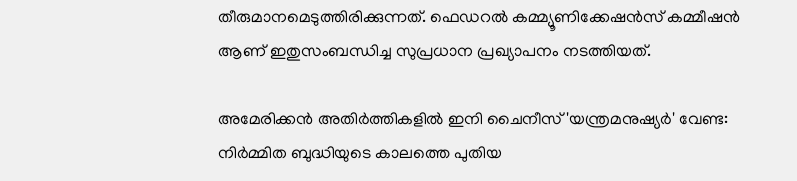തീരുമാനമെടുത്തിരിക്കുന്നത്. ഫെഡറൽ കമ്മ്യൂണിക്കേഷൻസ് കമ്മീഷൻ ആണ് ഇതുസംബന്ധിച്ച സുപ്രധാന പ്രഖ്യാപനം നടത്തിയത്.

അമേരിക്കൻ അതിർത്തികളിൽ ഇനി ചൈനീസ് 'യന്ത്രമനുഷ്യർ' വേണ്ട: നിർമ്മിത ബുദ്ധിയുടെ കാലത്തെ പുതിയ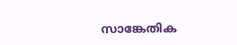സാങ്കേതിക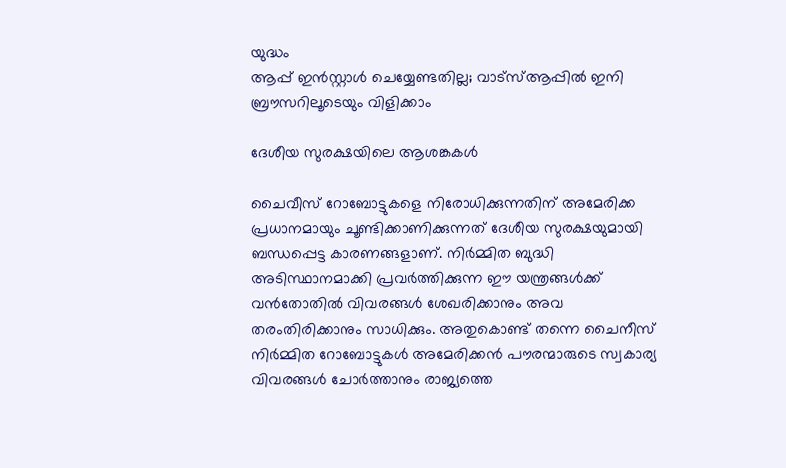യുദ്ധം
ആപ്പ് ഇൻസ്റ്റാൾ ചെയ്യേണ്ടതില്ല; വാട്സ്ആപ്പിൽ ഇനി ബ്രൗസറിലൂടെയും വിളിക്കാം

ദേശീയ സുരക്ഷയിലെ ആശങ്കകൾ

ചൈവീസ് റോബോട്ടുകളെ നിരോധിക്കുന്നതിന് അമേരിക്ക പ്രധാനമായും ചൂണ്ടിക്കാണിക്കുന്നത് ദേശീയ സുരക്ഷയുമായി ബന്ധപ്പെട്ട കാരണങ്ങളാണ്. നിർമ്മിത ബുദ്ധി അടിസ്ഥാനമാക്കി പ്രവർത്തിക്കുന്ന ഈ യന്ത്രങ്ങൾക്ക് വൻതോതിൽ വിവരങ്ങൾ ശേഖരിക്കാനും അവ തരംതിരിക്കാനും സാധിക്കും. അതുകൊണ്ട് തന്നെ ചൈനീസ് നിർമ്മിത റോബോട്ടുകൾ അമേരിക്കൻ പൗരന്മാരുടെ സ്വകാര്യ വിവരങ്ങൾ ചോർത്താനും രാജ്യത്തെ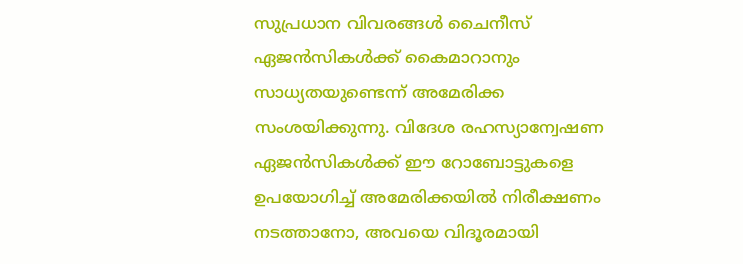സുപ്രധാന വിവരങ്ങൾ ചൈനീസ് ഏജൻസികൾക്ക് കൈമാറാനും സാധ്യതയുണ്ടെന്ന് അമേരിക്ക സംശയിക്കുന്നു. വിദേശ രഹസ്യാന്വേഷണ ഏജൻസികൾക്ക് ഈ റോബോട്ടുകളെ ഉപയോഗിച്ച് അമേരിക്കയിൽ നിരീക്ഷണം നടത്താനോ, അവയെ വിദൂരമായി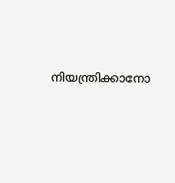നിയന്ത്രിക്കാനോ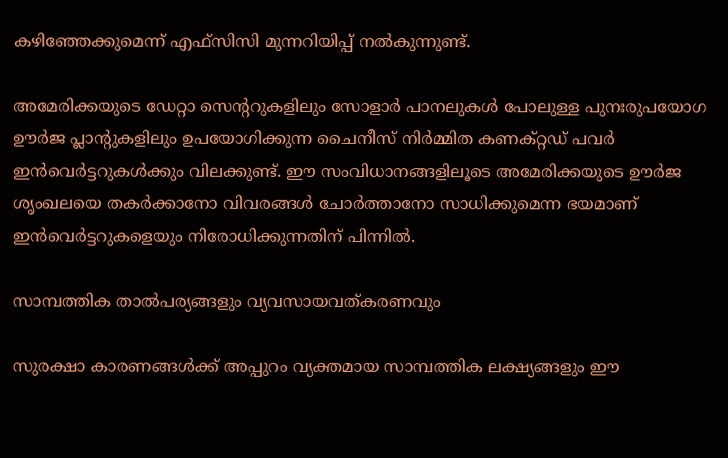കഴിഞ്ഞേക്കുമെന്ന് എഫ്‌സിസി മുന്നറിയിപ്പ് നൽകുന്നുണ്ട്.

അമേരിക്കയുടെ ഡേറ്റാ സെന്ററുകളിലും സോളാർ പാനലുകൾ പോലുള്ള പുനഃരുപയോഗ ഊർജ പ്ലാന്റുകളിലും ഉപയോഗിക്കുന്ന ചൈനീസ് നിർമ്മിത കണക്റ്റഡ് പവർ ഇൻവെർട്ടറുകൾക്കും വിലക്കുണ്ട്. ഈ സംവിധാനങ്ങളിലൂടെ അമേരിക്കയുടെ ഊർജ ശൃംഖലയെ തകർക്കാനോ വിവരങ്ങൾ ചോർത്താനോ സാധിക്കുമെന്ന ഭയമാണ് ഇൻവെർട്ടറുകളെയും നിരോധിക്കുന്നതിന് പിന്നിൽ.

സാമ്പത്തിക താൽപര്യങ്ങളും വ്യവസായവത്കരണവും

സുരക്ഷാ കാരണങ്ങൾക്ക് അപ്പുറം വ്യക്തമായ സാമ്പത്തിക ലക്ഷ്യങ്ങളും ഈ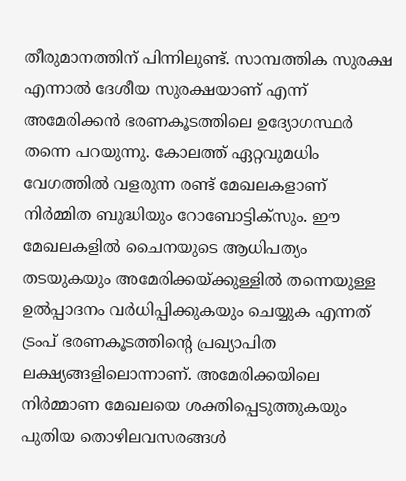തീരുമാനത്തിന് പിന്നിലുണ്ട്. സാമ്പത്തിക സുരക്ഷ എന്നാൽ ദേശീയ സുരക്ഷയാണ് എന്ന് അമേരിക്കൻ ഭരണകൂടത്തിലെ ഉദ്യോഗസ്ഥർ തന്നെ പറയുന്നു. കോലത്ത് ഏറ്റവുമധിം വേഗത്തിൽ വളരുന്ന രണ്ട് മേഖലകളാണ് നിർമ്മിത ബുദ്ധിയും റോബോട്ടിക്സും. ഈ മേഖലകളിൽ ചൈനയുടെ ആധിപത്യം തടയുകയും അമേരിക്കയ്ക്കുള്ളിൽ തന്നെയുള്ള ഉൽപ്പാദനം വർധിപ്പിക്കുകയും ചെയ്യുക എന്നത് ട്രംപ് ഭരണകൂടത്തിന്റെ പ്രഖ്യാപിത ലക്ഷ്യങ്ങളിലൊന്നാണ്. അമേരിക്കയിലെ നിർമ്മാണ മേഖലയെ ശക്തിപ്പെടുത്തുകയും പുതിയ തൊഴിലവസരങ്ങൾ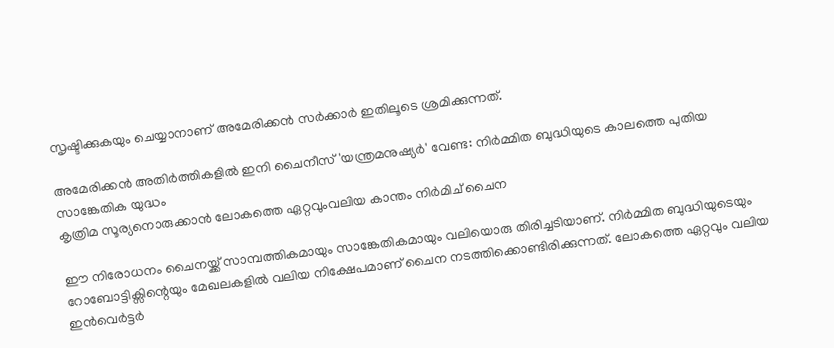സൃഷ്ടിക്കുകയും ചെയ്യാനാണ് അമേരിക്കൻ സർക്കാർ ഇതിലൂടെ ശ്രമിക്കുന്നത്.

അമേരിക്കൻ അതിർത്തികളിൽ ഇനി ചൈനീസ് 'യന്ത്രമനുഷ്യർ' വേണ്ട: നിർമ്മിത ബുദ്ധിയുടെ കാലത്തെ പുതിയ സാങ്കേതിക യുദ്ധം
കൃത്രിമ സൂര്യനൊരുക്കാന്‍ ലോകത്തെ ഏറ്റവുംവലിയ കാന്തം നിർമിച് ചൈന

ഈ നിരോധനം ചൈനയ്ക്ക് സാമ്പത്തികമായും സാങ്കേതികമായും വലിയൊരു തിരിച്ചടിയാണ്. നിർമ്മിത ബുദ്ധിയുടെയും റോബോട്ടിക്സിന്റെയും മേഖലകളിൽ വലിയ നിക്ഷേപമാണ് ചൈന നടത്തിക്കൊണ്ടിരിക്കുന്നത്. ലോകത്തെ ഏറ്റവും വലിയ ഇൻവെർട്ടർ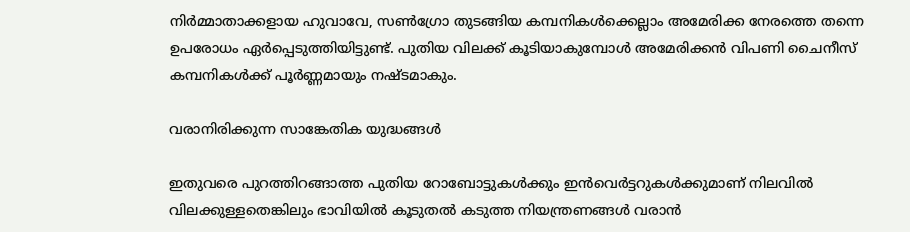നിർമ്മാതാക്കളായ ഹുവാവേ, സൺഗ്രോ തുടങ്ങിയ കമ്പനികൾക്കെല്ലാം അമേരിക്ക നേരത്തെ തന്നെ ഉപരോധം ഏർപ്പെടുത്തിയിട്ടുണ്ട്. പുതിയ വിലക്ക് കൂടിയാകുമ്പോൾ അമേരിക്കൻ വിപണി ചൈനീസ് കമ്പനികൾക്ക് പൂർണ്ണമായും നഷ്ടമാകും.

വരാനിരിക്കുന്ന സാങ്കേതിക യുദ്ധങ്ങൾ

ഇതുവരെ പുറത്തിറങ്ങാത്ത പുതിയ റോബോട്ടുകൾക്കും ഇൻവെർട്ടറുകൾക്കുമാണ് നിലവിൽ വിലക്കുള്ളതെങ്കിലും ഭാവിയിൽ കൂടുതൽ കടുത്ത നിയന്ത്രണങ്ങൾ വരാൻ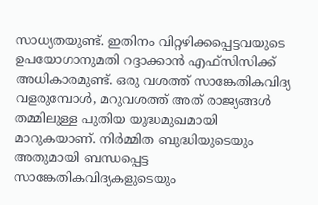സാധ്യതയുണ്ട്. ഇതിനം വിറ്റഴിക്കപ്പെട്ടവയുടെ ഉപയോഗാനുമതി റദ്ദാക്കാൻ എഫ്‌സിസിക്ക് അധികാരമുണ്ട്. ഒരു വശത്ത് സാങ്കേതികവിദ്യ വളരുമ്പോൾ, മറുവശത്ത് അത് രാജ്യങ്ങൾ തമ്മിലുള്ള പുതിയ യുദ്ധമുഖമായി മാറുകയാണ്. നിർമ്മിത ബുദ്ധിയുടെയും അതുമായി ബന്ധപ്പെട്ട സാങ്കേതികവിദ്യകളുടെയും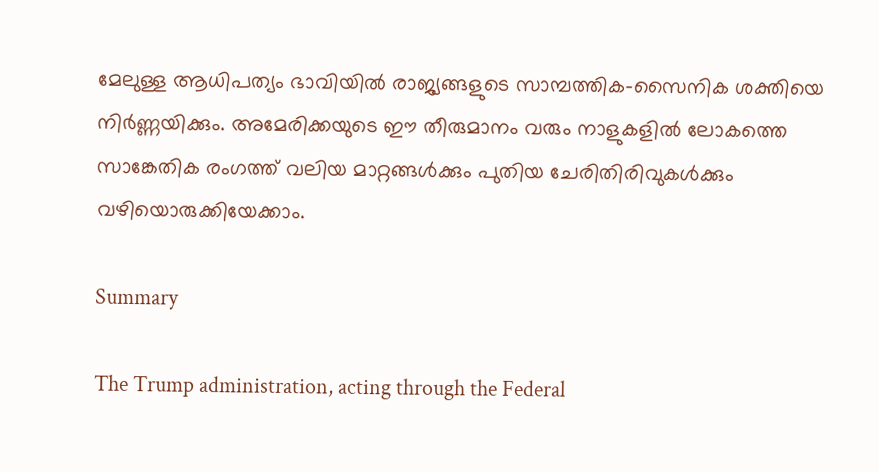മേലുള്ള ആധിപത്യം ഭാവിയിൽ രാജ്യങ്ങളുടെ സാമ്പത്തിക-സൈനിക ശക്തിയെ നിർണ്ണയിക്കും. അമേരിക്കയുടെ ഈ തീരുമാനം വരും നാളുകളിൽ ലോകത്തെ സാങ്കേതിക രംഗത്ത് വലിയ മാറ്റങ്ങൾക്കും പുതിയ ചേരിതിരിവുകൾക്കും വഴിയൊരുക്കിയേക്കാം.

Summary

The Trump administration, acting through the Federal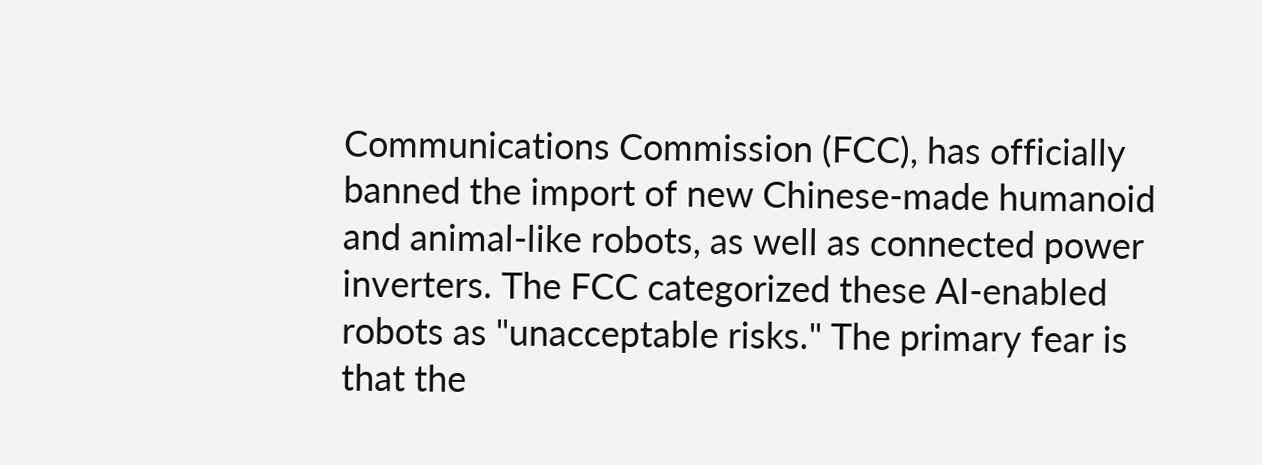Communications Commission (FCC), has officially banned the import of new Chinese-made humanoid and animal-like robots, as well as connected power inverters. The FCC categorized these AI-enabled robots as "unacceptable risks." The primary fear is that the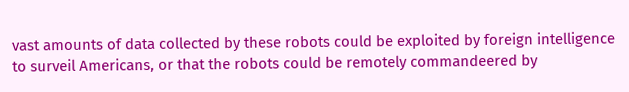vast amounts of data collected by these robots could be exploited by foreign intelligence to surveil Americans, or that the robots could be remotely commandeered by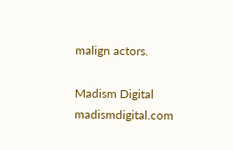malign actors.

Madism Digital
madismdigital.com